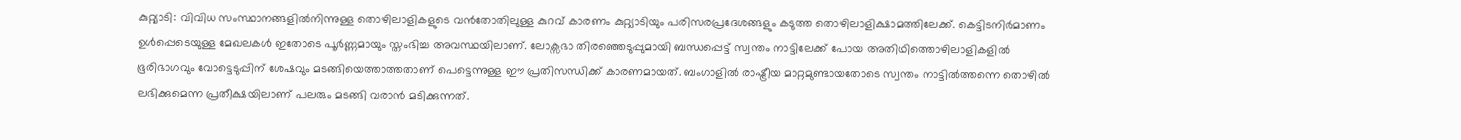കുറ്റ്യാടി: വിവിധ സംസ്ഥാനങ്ങളിൽനിന്നുള്ള തൊഴിലാളികളുടെ വൻതോതിലുള്ള കുറവ് കാരണം കുറ്റ്യാടിയും പരിസരപ്രദേശങ്ങളും കടുത്ത തൊഴിലാളിക്ഷാമത്തിലേക്ക്. കെട്ടിടനിർമാണം ഉൾപ്പെടെയുള്ള മേഖലകൾ ഇതോടെ പൂർണ്ണമായും സ്തംഭിച്ച അവസ്ഥയിലാണ്. ലോക്സഭാ തിരഞ്ഞെടുപ്പുമായി ബന്ധപ്പെട്ട് സ്വന്തം നാട്ടിലേക്ക് പോയ അതിഥിത്തൊഴിലാളികളിൽ ഭൂരിഭാഗവും വോട്ടെടുപ്പിന് ശേഷവും മടങ്ങിയെത്താത്തതാണ് പെട്ടെന്നുള്ള ഈ പ്രതിസന്ധിക്ക് കാരണമായത്. ബംഗാളിൽ രാഷ്ട്രീയ മാറ്റമുണ്ടായതോടെ സ്വന്തം നാട്ടിൽത്തന്നെ തൊഴിൽ ലഭിക്കുമെന്ന പ്രതീക്ഷയിലാണ് പലരും മടങ്ങി വരാൻ മടിക്കുന്നത്.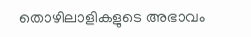തൊഴിലാളികളുടെ അഭാവം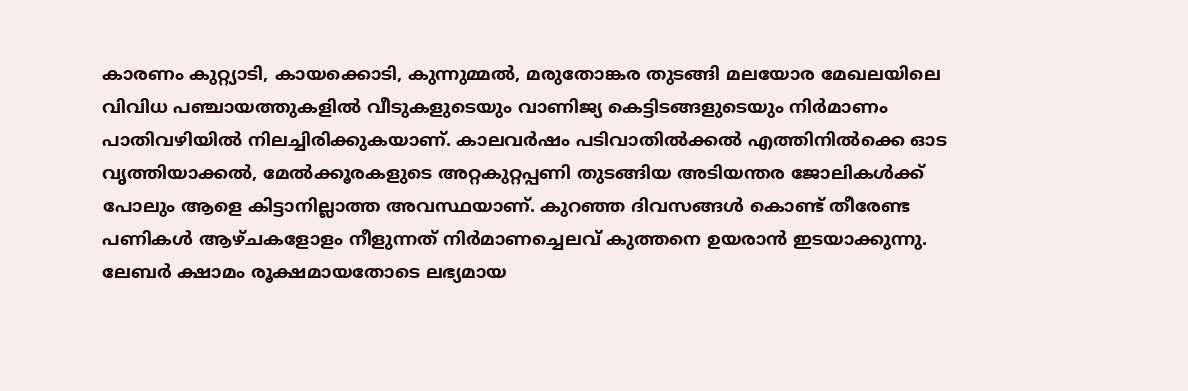കാരണം കുറ്റ്യാടി, കായക്കൊടി, കുന്നുമ്മൽ, മരുതോങ്കര തുടങ്ങി മലയോര മേഖലയിലെ വിവിധ പഞ്ചായത്തുകളിൽ വീടുകളുടെയും വാണിജ്യ കെട്ടിടങ്ങളുടെയും നിർമാണം പാതിവഴിയിൽ നിലച്ചിരിക്കുകയാണ്. കാലവർഷം പടിവാതിൽക്കൽ എത്തിനിൽക്കെ ഓട വൃത്തിയാക്കൽ, മേൽക്കൂരകളുടെ അറ്റകുറ്റപ്പണി തുടങ്ങിയ അടിയന്തര ജോലികൾക്ക് പോലും ആളെ കിട്ടാനില്ലാത്ത അവസ്ഥയാണ്. കുറഞ്ഞ ദിവസങ്ങൾ കൊണ്ട് തീരേണ്ട പണികൾ ആഴ്ചകളോളം നീളുന്നത് നിർമാണച്ചെലവ് കുത്തനെ ഉയരാൻ ഇടയാക്കുന്നു. ലേബർ ക്ഷാമം രൂക്ഷമായതോടെ ലഭ്യമായ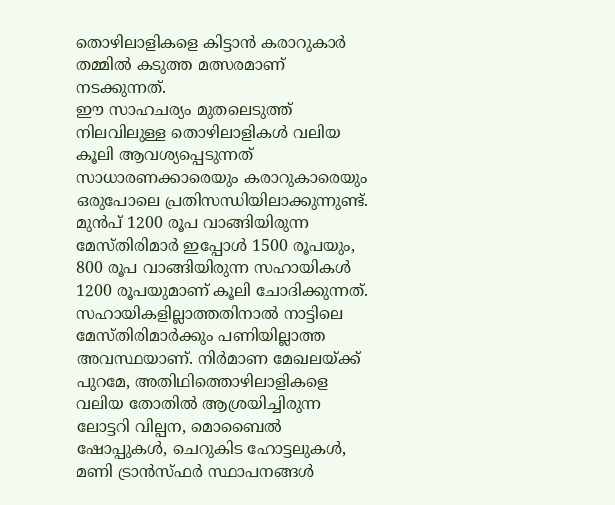തൊഴിലാളികളെ കിട്ടാൻ കരാറുകാർ തമ്മിൽ കടുത്ത മത്സരമാണ് നടക്കുന്നത്.
ഈ സാഹചര്യം മുതലെടുത്ത് നിലവിലുള്ള തൊഴിലാളികൾ വലിയ കൂലി ആവശ്യപ്പെടുന്നത് സാധാരണക്കാരെയും കരാറുകാരെയും ഒരുപോലെ പ്രതിസന്ധിയിലാക്കുന്നുണ്ട്. മുൻപ് 1200 രൂപ വാങ്ങിയിരുന്ന മേസ്തിരിമാർ ഇപ്പോൾ 1500 രൂപയും, 800 രൂപ വാങ്ങിയിരുന്ന സഹായികൾ 1200 രൂപയുമാണ് കൂലി ചോദിക്കുന്നത്. സഹായികളില്ലാത്തതിനാൽ നാട്ടിലെ മേസ്തിരിമാർക്കും പണിയില്ലാത്ത അവസ്ഥയാണ്. നിർമാണ മേഖലയ്ക്ക് പുറമേ, അതിഥിത്തൊഴിലാളികളെ വലിയ തോതിൽ ആശ്രയിച്ചിരുന്ന ലോട്ടറി വില്പന, മൊബൈൽ ഷോപ്പുകൾ, ചെറുകിട ഹോട്ടലുകൾ, മണി ട്രാൻസ്ഫർ സ്ഥാപനങ്ങൾ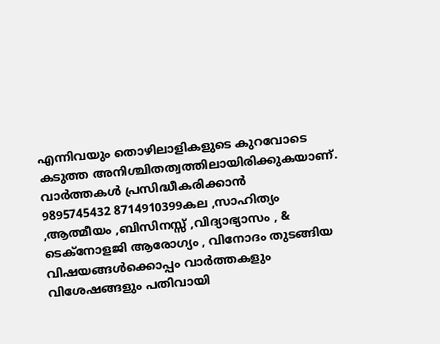എന്നിവയും തൊഴിലാളികളുടെ കുറവോടെ കടുത്ത അനിശ്ചിതത്വത്തിലായിരിക്കുകയാണ്.
വാർത്തകൾ പ്രസിദ്ധീകരിക്കാൻ
9895745432 8714910399കല ,സാഹിത്യം ,ആത്മീയം ,ബിസിനസ്സ് ,വിദ്യാഭ്യാസം , & ടെക്നോളജി ആരോഗ്യം , വിനോദം തുടങ്ങിയ വിഷയങ്ങൾക്കൊപ്പം വാർത്തകളും വിശേഷങ്ങളും പതിവായി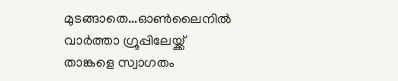മുടങ്ങാതെ...ഓൺലൈനിൽ വാർത്താ ഗ്രൂപ്പിലേയ്ക്ക് താങ്കളെ സ്വാഗതം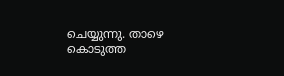ചെയ്യുന്നു. താഴെ കൊടുത്ത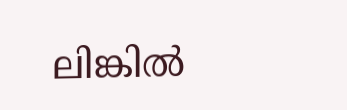ലിങ്കിൽ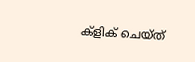ക്ളിക് ചെയ്ത്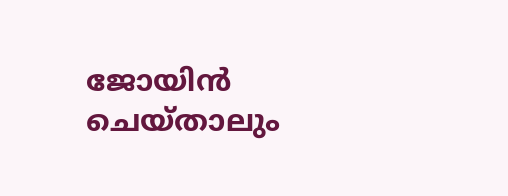ജോയിൻ ചെയ്താലും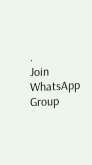.
Join WhatsApp Group